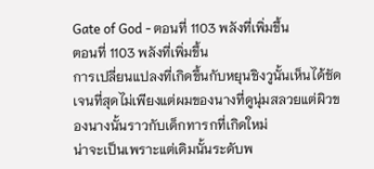Gate of God - ตอนที่ 1103 พลังที่เพิ่มขึ้น
ตอนที่ 1103 พลังที่เพิ่มขึ้น
การเปลี่ยนแปลงที่เกิดขึ้นกับหยุนชิงวูนั้นเห็นได้ชัดเจนที่สุดไม่เพียงแต่ผมของนางที่ดูนุ่มสลวยแต่ผิวของนางนั้นราวกับเด็กทารกที่เกิดใหม่
น่าจะเป็นเพราะแต่เดิมนั้นระดับพ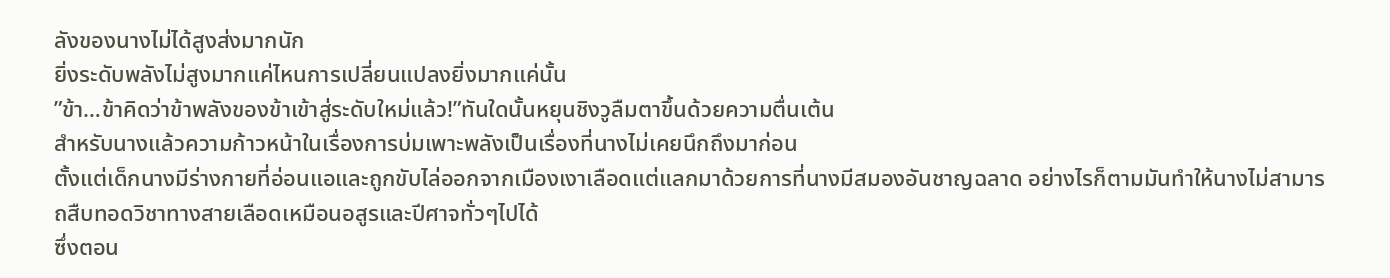ลังของนางไม่ได้สูงส่งมากนัก
ยิ่งระดับพลังไม่สูงมากแค่ไหนการเปลี่ยนแปลงยิ่งมากแค่นั้น
”ข้า…ข้าคิดว่าข้าพลังของข้าเข้าสู่ระดับใหม่แล้ว!”ทันใดนั้นหยุนชิงวูลืมตาขึ้นด้วยความตื่นเต้น
สำหรับนางแล้วความก้าวหน้าในเรื่องการบ่มเพาะพลังเป็นเรื่องที่นางไม่เคยนึกถึงมาก่อน
ตั้งแต่เด็กนางมีร่างกายที่อ่อนแอและถูกขับไล่ออกจากเมืองเงาเลือดแต่แลกมาด้วยการที่นางมีสมองอันชาญฉลาด อย่างไรก็ตามมันทำให้นางไม่สามารถสืบทอดวิชาทางสายเลือดเหมือนอสูรและปีศาจทั่วๆไปได้
ซึ่งตอน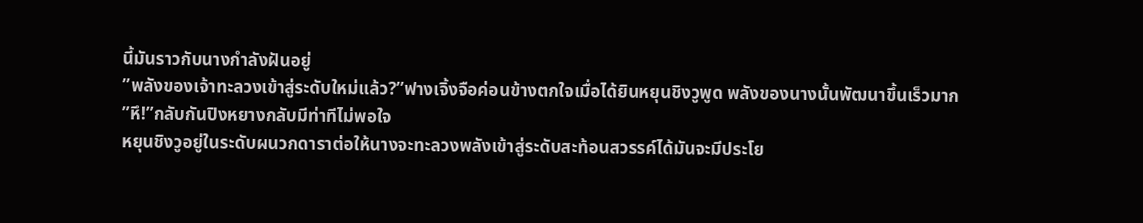นี้มันราวกับนางกำลังฝันอยู่
”พลังของเจ้าทะลวงเข้าสู่ระดับใหม่แล้ว?”ฟางเจิ้งจือค่อนข้างตกใจเมื่อได้ยินหยุนชิงวูพูด พลังของนางนั้นพัฒนาขึ้นเร็วมาก
”หึ!”กลับกันปิงหยางกลับมีท่าทีไม่พอใจ
หยุนชิงวูอยู่ในระดับผนวกดาราต่อให้นางจะทะลวงพลังเข้าสู่ระดับสะท้อนสวรรค์ได้มันจะมีประโย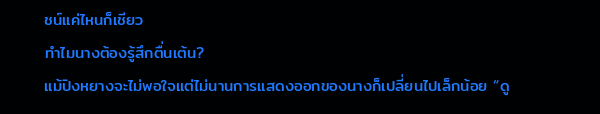ชน์แค่ไหนก็เชียว
ทำไมนางต้องรู้สึกตื่นเต้น?
แม้ปิงหยางจะไม่พอใจแต่ไม่นานการแสดงออกของนางก็เปลี่ยนไปเล็กน้อย “ดู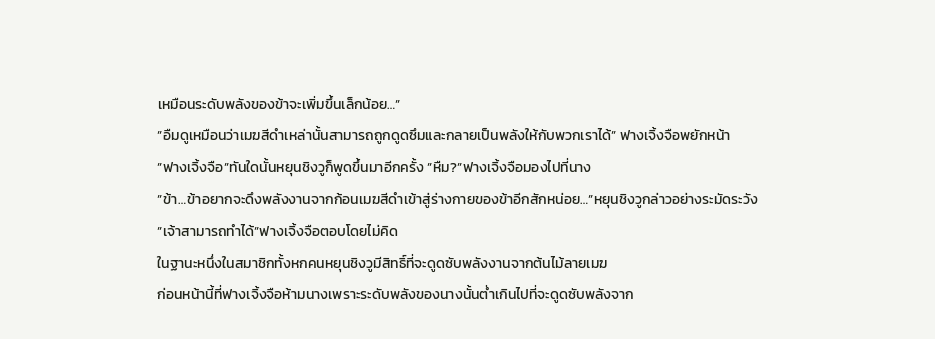เหมือนระดับพลังของข้าจะเพิ่มขึ้นเล็กน้อย…”
”อืมดูเหมือนว่าเมฆสีดำเหล่านั้นสามารถถูกดูดซึมและกลายเป็นพลังให้กับพวกเราได้” ฟางเจิ้งจือพยักหน้า
”ฟางเจิ้งจือ”ทันใดนั้นหยุนชิงวูก็พูดขึ้นมาอีกครั้ง ”หืม?”ฟางเจิ้งจือมองไปที่นาง
”ข้า…ข้าอยากจะดึงพลังงานจากก้อนเมฆสีดำเข้าสู่ร่างกายของข้าอีกสักหน่อย…”หยุนชิงวูกล่าวอย่างระมัดระวัง
”เจ้าสามารถทำได้”ฟางเจิ้งจือตอบโดยไม่คิด
ในฐานะหนึ่งในสมาชิกทั้งหกคนหยุนชิงวูมีสิทธิ์ที่จะดูดซับพลังงานจากต้นไม้ลายเมฆ
ก่อนหน้านี้ที่ฟางเจิ้งจือห้ามนางเพราะระดับพลังของนางนั้นต่ำเกินไปที่จะดูดซับพลังจาก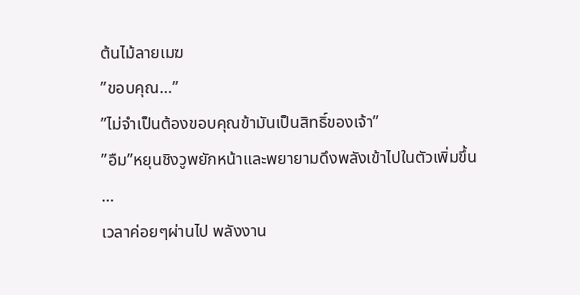ต้นไม้ลายเมฆ
”ขอบคุณ…”
”ไม่จำเป็นต้องขอบคุณข้ามันเป็นสิทธิ์ของเจ้า”
”อืม”หยุนชิงวูพยักหน้าและพยายามดึงพลังเข้าไปในตัวเพิ่มขึ้น
…
เวลาค่อยๆผ่านไป พลังงาน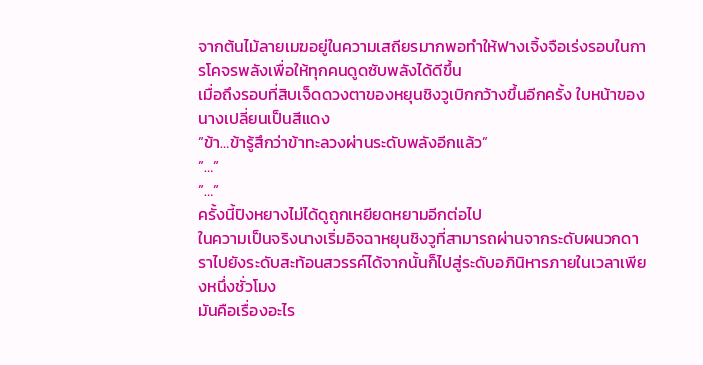จากต้นไม้ลายเมฆอยู่ในความเสถียรมากพอทำให้ฟางเจิ้งจือเร่งรอบในการโคจรพลังเพื่อให้ทุกคนดูดซับพลังได้ดีขึ้น
เมื่อถึงรอบที่สิบเจ็ดดวงตาของหยุนชิงวูเบิกกว้างขึ้นอีกครั้ง ใบหน้าของนางเปลี่ยนเป็นสีแดง
”ข้า…ข้ารู้สึกว่าข้าทะลวงผ่านระดับพลังอีกแล้ว”
”…”
”…”
ครั้งนี้ปิงหยางไม่ได้ดูถูกเหยียดหยามอีกต่อไป
ในความเป็นจริงนางเริ่มอิจฉาหยุนชิงวูที่สามารถผ่านจากระดับผนวกดาราไปยังระดับสะท้อนสวรรค์ได้จากนั้นก็ไปสู่ระดับอภินิหารภายในเวลาเพียงหนึ่งชั่วโมง
มันคือเรื่องอะไร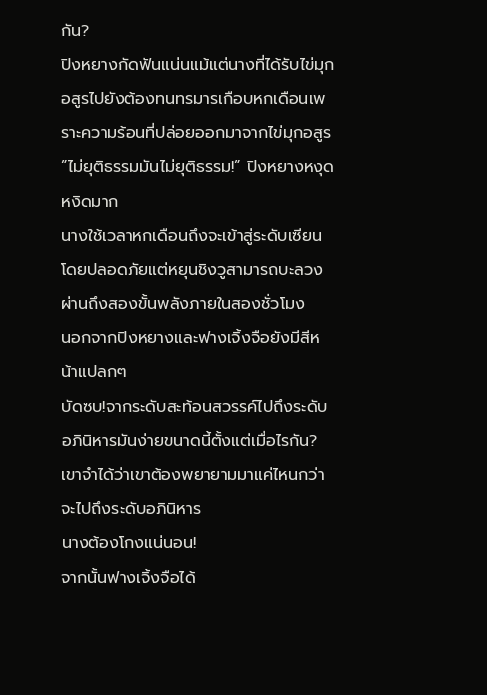กัน?
ปิงหยางกัดฟันแน่นแม้แต่นางที่ได้รับไข่มุกอสูรไปยังต้องทนทรมารเกือบหกเดือนเพราะความร้อนที่ปล่อยออกมาจากไข่มุกอสูร
”ไม่ยุติธรรมมันไม่ยุติธรรม!” ปิงหยางหงุดหงิดมาก
นางใช้เวลาหกเดือนถึงจะเข้าสู่ระดับเซียนโดยปลอดภัยแต่หยุนชิงวูสามารถบะลวงผ่านถึงสองขั้นพลังภายในสองชั่วโมง
นอกจากปิงหยางและฟางเจิ้งจือยังมีสีหน้าแปลกๆ
บัดซบ!จากระดับสะท้อนสวรรค์ไปถึงระดับอภินิหารมันง่ายขนาดนี้ตั้งแต่เมื่อไรกัน? เขาจำได้ว่าเขาต้องพยายามมาแค่ไหนกว่าจะไปถึงระดับอภินิหาร
นางต้องโกงแน่นอน!
จากนั้นฟางเจิ้งจือได้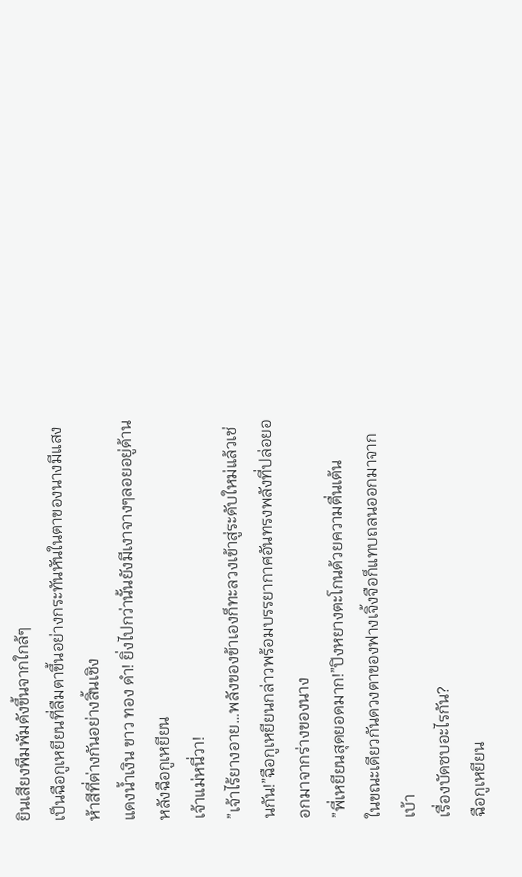ยินเสียงพึมพัมดังขึ้นจากใกล้ๆ
เป็นฉือกูเหยียนที่ลืมตาขึ้นอย่างกระทันหันในตาของนางมีแสงห้าสีที่ต่างกันอย่างสิ้นเชิง
แดงน้ำเงิน ขาว ทอง ดำ! ยิ่งไปกว่านั้นยังมีเงาจางๆลอยอยู่ด้านหลังฉือกูเหยียน
เจ้าแม่หนี่วา!
”เจ้าไร้ยางอาย…พลังของข้าเองก็ทะลวงเข้าสู่ระดับใหม่แล้วเช่นกัน!”ฉือกูเหยียนกล่าวพร้อมบรรยากาศอันทรงพลังที่ปล่อยออกมาจากร่างของนาง
”พี่เหยียนสุดยอดมาก!”ปิงหยางตะโกนด้วยความตื่นเต้น
ในขณะเดียวกันดวงตาของฟางเจิ้งจือก็แทบถลนออกมาจากเบ้า
เรื่องบัดซบอะไรกัน?
ฉือกูเหยียน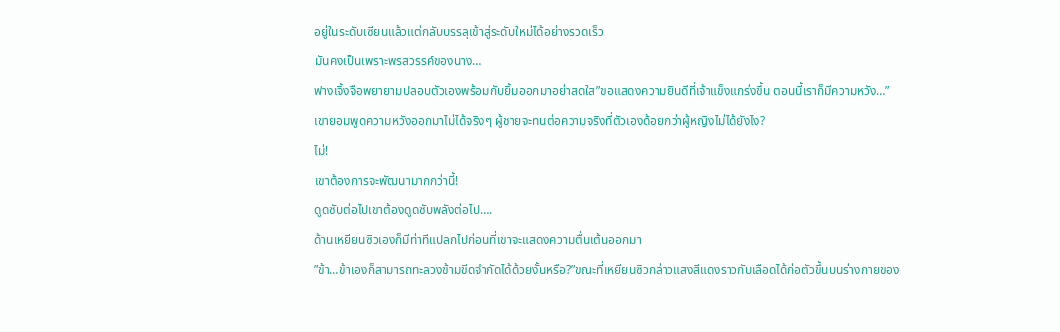อยู่ในระดับเซียนแล้วแต่กลับบรรลุเข้าสู่ระดับใหม่ได้อย่างรวดเร็ว
มันคงเป็นเพราะพรสวรรค์ของนาง…
ฟางเจิ้งจือพยายามปลอบตัวเองพร้อมกับยิ้มออกมาอย่าสดใส”ขอแสดงความยินดีที่เจ้าแข็งแกร่งขึ้น ตอนนี้เราก็มีความหวัง…”
เขายอมพูดความหวังออกมาไม่ได้จริงๆ ผู้ชายจะทนต่อความจริงที่ตัวเองด้อยกว่าผู้หญิงไม่ได้ยังไง?
ไม่!
เขาต้องการจะพัฒนามากกว่านี้!
ดูดซับต่อไปเขาต้องดูดซับพลังต่อไป….
ด้านเหยียนซิวเองก็มีท่าทีแปลกไปก่อนที่เขาจะแสดงความตื่นเต้นออกมา
”ข้า…ข้าเองก็สามารถทะลวงข้ามขีดจำกัดได้ด้วยงั้นหรือ?”ขณะที่เหยียนซิวกล่าวแสงสีแดงราวกับเลือดได้ก่อตัวขึ้นบนร่างกายของ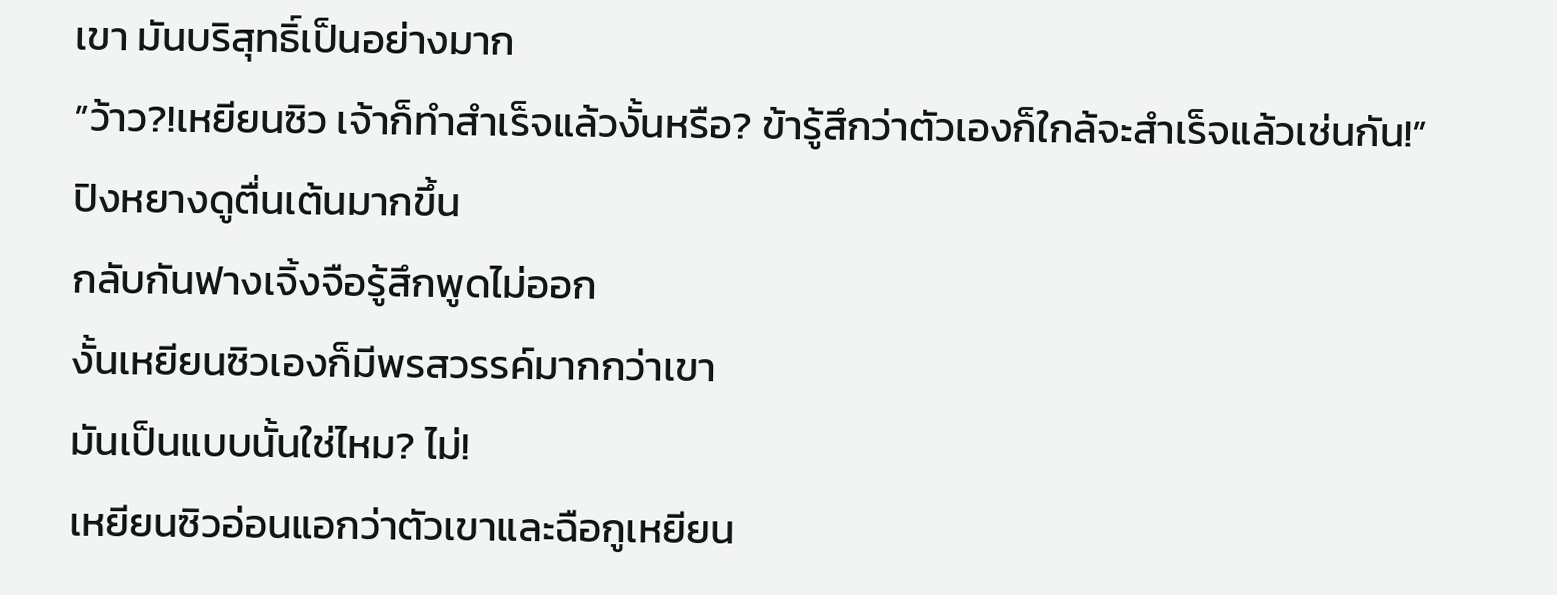เขา มันบริสุทธิ์เป็นอย่างมาก
”ว้าว?!เหยียนซิว เจ้าก็ทำสำเร็จแล้วงั้นหรือ? ข้ารู้สึกว่าตัวเองก็ใกล้จะสำเร็จแล้วเช่นกัน!” ปิงหยางดูตื่นเต้นมากขึ้น
กลับกันฟางเจิ้งจือรู้สึกพูดไม่ออก
งั้นเหยียนซิวเองก็มีพรสวรรค์มากกว่าเขา
มันเป็นแบบนั้นใช่ไหม? ไม่!
เหยียนซิวอ่อนแอกว่าตัวเขาและฉือกูเหยียน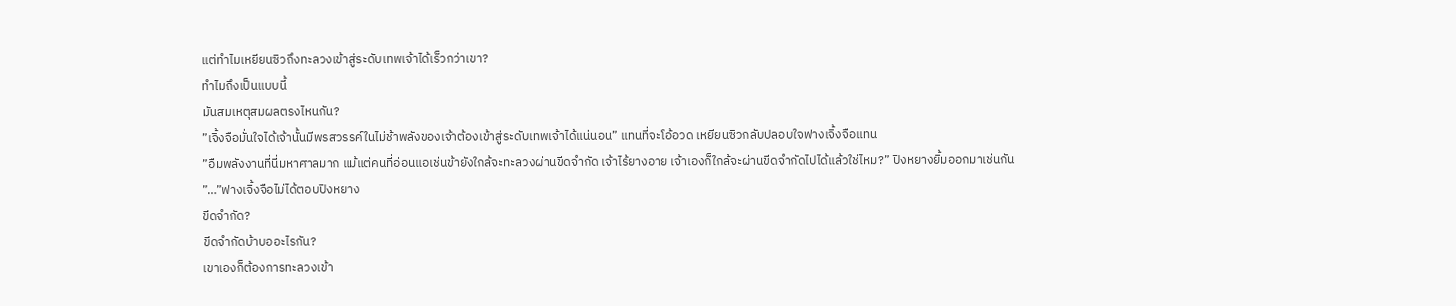แต่ทำไมเหยียนซิวถึงทะลวงเข้าสู่ระดับเทพเจ้าได้เร็วกว่าเขา?
ทำไมถึงเป็นแบบนี้
มันสมเหตุสมผลตรงไหนกัน?
”เจิ้งจือมั่นใจได้เจ้านั้นมีพรสวรรค์ในไม่ช้าพลังของเจ้าต้องเข้าสู่ระดับเทพเจ้าได้แน่นอน” แทนที่จะโอ้อวด เหยียนซิวกลับปลอบใจฟางเจิ้งจือแทน
”อืมพลังงานที่นี่มหาศาลมาก แม้แต่คนที่อ่อนแอเช่นข้ายังใกล้จะทะลวงผ่านขีดจำกัด เจ้าไร้ยางอาย เจ้าเองก็ใกล้จะผ่านขีดจำกัดไปได้แล้วใช่ไหม?” ปิงหยางยิ้มออกมาเช่นกัน
”…”ฟางเจิ้งจือไม่ได้ตอบปิงหยาง
ขีดจำกัด?
ขีดจำกัดบ้าบออะไรกัน?
เขาเองก็ต้องการทะลวงเข้า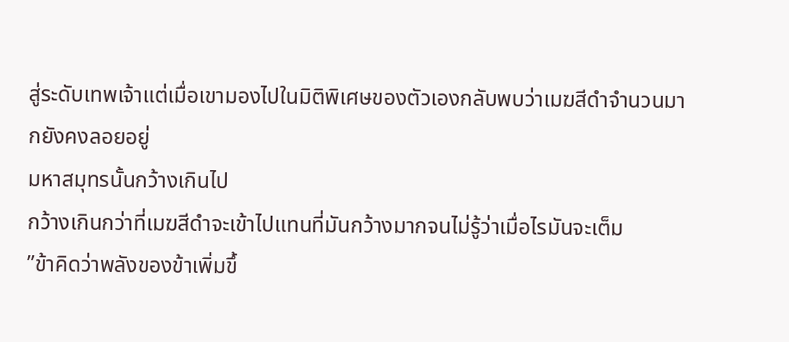สู่ระดับเทพเจ้าแต่เมื่อเขามองไปในมิติพิเศษของตัวเองกลับพบว่าเมฆสีดำจำนวนมากยังคงลอยอยู่
มหาสมุทรนั้นกว้างเกินไป
กว้างเกินกว่าที่เมฆสีดำจะเข้าไปแทนที่มันกว้างมากจนไม่รู้ว่าเมื่อไรมันจะเต็ม
”ข้าคิดว่าพลังของข้าเพิ่มขึ้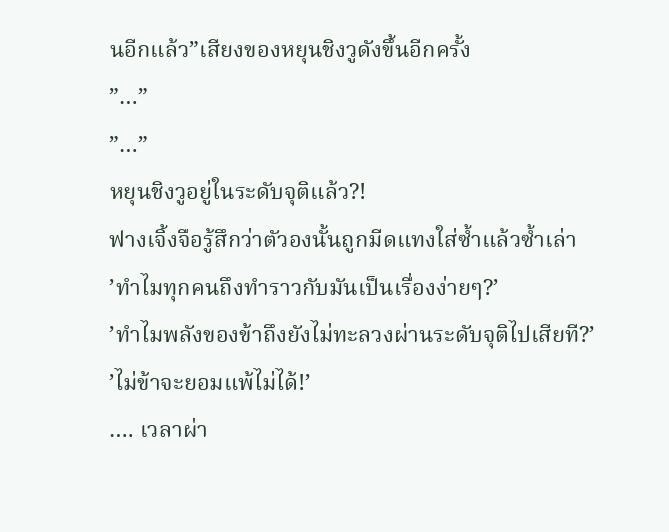นอีกแล้ว”เสียงของหยุนชิงวูดังขึ้นอีกครั้ง
”…”
”…”
หยุนชิงวูอยู่ในระดับจุติแล้ว?!
ฟางเจิ้งจือรู้สึกว่าตัวองนั้นถูกมีดแทงใส่ซ้ำแล้วซ้ำเล่า
’ทำไมทุกคนถึงทำราวกับมันเป็นเรื่องง่ายๆ?’
’ทำไมพลังของข้าถึงยังไม่ทะลวงผ่านระดับจุติไปเสียที?’
’ไม่ข้าจะยอมแพ้ไม่ได้!’
…. เวลาผ่า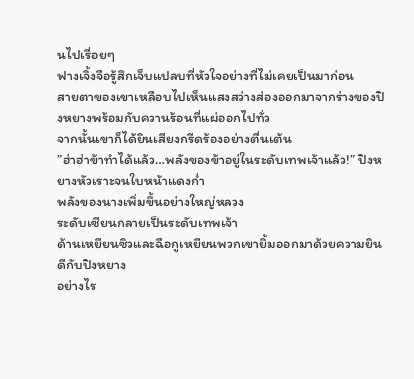นไปเรื่อยๆ
ฟางเจิ้งจือรู้สึกเจ็บแปลบที่หัวใจอย่างที่ไม่เคยเป็นมาก่อน
สายตาของเขาเหลือบไปเห็นแสงสว่างส่องออกมาจากร่างของปิงหยางพร้อมกับควานร้อนที่แผ่ออกไปทั่ว
จากนั้นเขาก็ได้ยินเสียงกรีดร้องอย่างตื่นเต้น
”ฮ่าฮ่าข้าทำได้แล้ว…พลังของข้าอยู่ในระดับเทพเจ้าแล้ว!” ปิงหยางหัวเราะจนใบหน้าแดงก่ำ
พลังของนางเพิ่มขึ้นอย่างใหญ่หลวง
ระดับเซียนกลายเป็นระดับเทพเจ้า
ด้านเหยียนซิวและฉือกูเหยียนพวกเขายิ้มออกมาด้วยความยินดีกับปิงหยาง
อย่างไร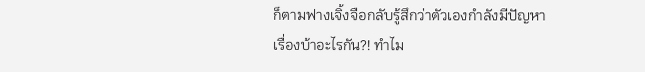ก็ตามฟางเจิ้งจือกลับรู้สึกว่าตัวเองกำลังมีปัญหา
เรื่องบ้าอะไรกัน?! ทำไม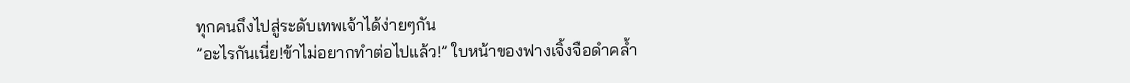ทุกคนถึงไปสู่ระดับเทพเจ้าได้ง่ายๆกัน
”อะไรกันเนี่ย!ข้าไม่อยากทำต่อไปแล้ว!” ใบหน้าของฟางเจิ้งจือดำคล้ำ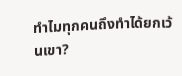ทำไมทุกคนถึงทำได้ยกเว้นเขา?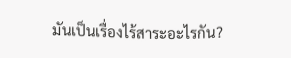มันเป็นเรื่องไร้สาระอะไรกัน?